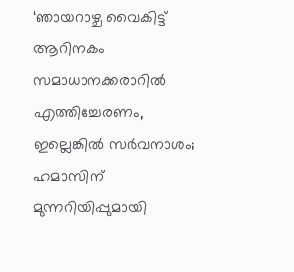‘ഞായറാഴ്ച വൈകിട്ട് ആറിനകം സമാധാനക്കരാറില്‍ എത്തിച്ചേരണം, ഇല്ലെങ്കില്‍ സർവനാശം; ഹമാസിന് മുന്നറിയിപ്പുമായി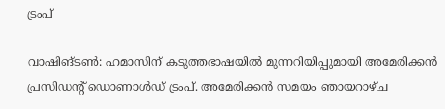ട്രംപ്

വാഷിങ്ടണ്‍: ഹമാസിന് കടുത്തഭാഷയില്‍ മുന്നറിയിപ്പുമായി അമേരിക്കന്‍ പ്രസിഡന്റ് ഡൊണാള്‍ഡ് ട്രംപ്. അമേരിക്കന്‍ സമയം ഞായറാഴ്ച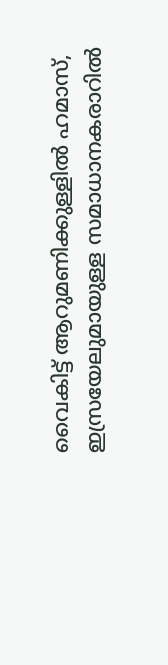വൈകിട്ട് ആറുമണിക്കുള്ളില്‍ ഹമാസ്, ഇസ്രയേലുമായുള്ള സമാധാനകരാറില്‍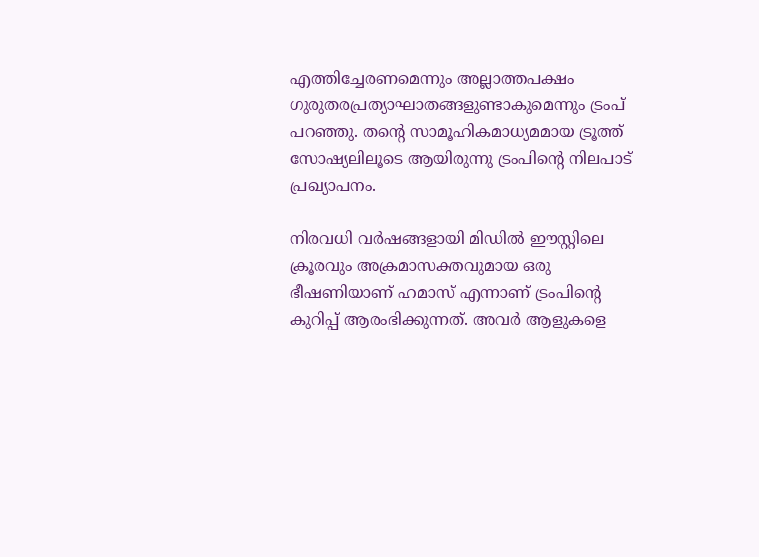എത്തിച്ചേരണമെന്നും അല്ലാത്തപക്ഷം ഗുരുതരപ്രത്യാഘാതങ്ങളുണ്ടാകുമെന്നും ട്രംപ് പറഞ്ഞു. തന്റെ സാമൂഹികമാധ്യമമായ ട്രൂത്ത് സോഷ്യലിലൂടെ ആയിരുന്നു ട്രംപിന്റെ നിലപാട് പ്രഖ്യാപനം.

നിരവധി വര്‍ഷങ്ങളായി മിഡില്‍ ഈസ്റ്റിലെ ക്രൂരവും അക്രമാസക്തവുമായ ഒരു ഭീഷണിയാണ് ഹമാസ് എന്നാണ് ട്രംപിന്റെ കുറിപ്പ് ആരംഭിക്കുന്നത്. അവര്‍ ആളുകളെ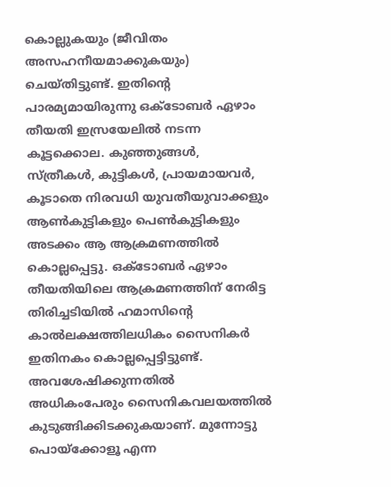കൊല്ലുകയും (ജീവിതം അസഹനീയമാക്കുകയും) ചെയ്തിട്ടുണ്ട്. ഇതിന്റെ പാരമ്യമായിരുന്നു ഒക്ടോബര്‍ ഏഴാം തീയതി ഇസ്രയേലില്‍ നടന്ന കൂട്ടക്കൊല. കുഞ്ഞുങ്ങള്‍, സ്ത്രീകള്‍, കുട്ടികള്‍, പ്രായമായവര്‍, കൂടാതെ നിരവധി യുവതീയുവാക്കളും ആണ്‍കുട്ടികളും പെണ്‍കുട്ടികളും അടക്കം ആ ആക്രമണത്തില്‍ കൊല്ലപ്പെട്ടു. ഒക്ടോബര്‍ ഏഴാം തീയതിയിലെ ആക്രമണത്തിന് നേരിട്ട തിരിച്ചടിയില്‍ ഹമാസിന്റെ കാല്‍ലക്ഷത്തിലധികം സൈനികര്‍ ഇതിനകം കൊല്ലപ്പെട്ടിട്ടുണ്ട്. അവശേഷിക്കുന്നതില്‍ അധികംപേരും സൈനികവലയത്തില്‍ കുടുങ്ങിക്കിടക്കുകയാണ്. മുന്നോട്ടു പൊയ്‌ക്കോളൂ എന്ന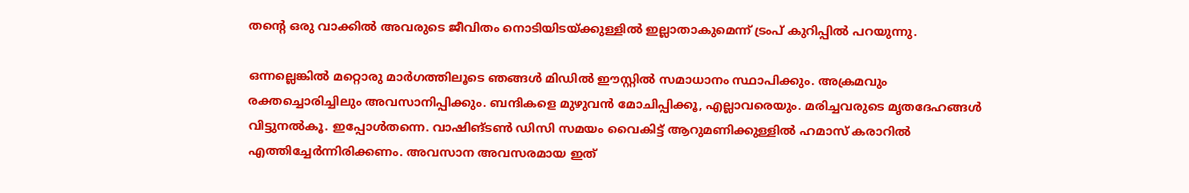തന്റെ ഒരു വാക്കില്‍ അവരുടെ ജീവിതം നൊടിയിടയ്ക്കുള്ളില്‍ ഇല്ലാതാകുമെന്ന് ട്രംപ് കുറിപ്പില്‍ പറയുന്നു.

ഒന്നല്ലെങ്കില്‍ മറ്റൊരു മാര്‍ഗത്തിലൂടെ ഞങ്ങള്‍ മിഡില്‍ ഈസ്റ്റില്‍ സമാധാനം സ്ഥാപിക്കും. അക്രമവും രക്തച്ചൊരിച്ചിലും അവസാനിപ്പിക്കും. ബന്ദികളെ മുഴുവന്‍ മോചിപ്പിക്കൂ, എല്ലാവരെയും. മരിച്ചവരുടെ മൃതദേഹങ്ങള്‍ വിട്ടുനല്‍കൂ. ഇപ്പോള്‍തന്നെ. വാഷിങ്ടണ്‍ ഡിസി സമയം വൈകിട്ട് ആറുമണിക്കുള്ളില്‍ ഹമാസ് കരാറില്‍ എത്തിച്ചേര്‍ന്നിരിക്കണം. അവസാന അവസരമായ ഇത്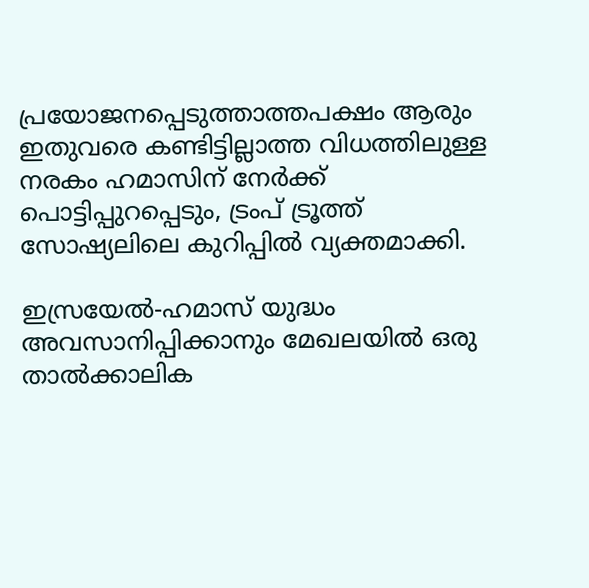പ്രയോജനപ്പെടുത്താത്തപക്ഷം ആരും ഇതുവരെ കണ്ടിട്ടില്ലാത്ത വിധത്തിലുള്ള നരകം ഹമാസിന് നേര്‍ക്ക് പൊട്ടിപ്പുറപ്പെടും, ട്രംപ് ട്രൂത്ത് സോഷ്യലിലെ കുറിപ്പില്‍ വ്യക്തമാക്കി.

ഇസ്രയേൽ-ഹമാസ് യുദ്ധം അവസാനിപ്പിക്കാനും മേഖലയിൽ ഒരു താൽക്കാലിക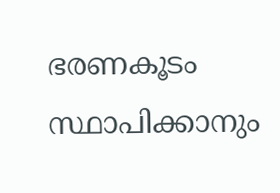ഭരണകൂടം സ്ഥാപിക്കാനും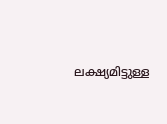ലക്ഷ്യമിട്ടുള്ള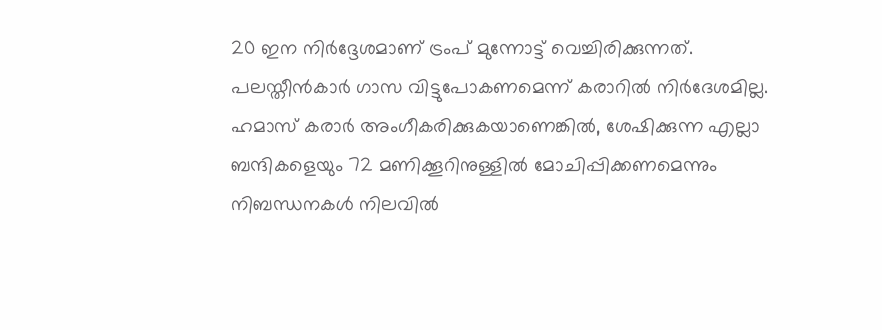20 ഇന നിർദ്ദേശമാണ് ട്രംപ് മുന്നോട്ട് വെച്ചിരിക്കുന്നത്. പലസ്തീൻകാർ ഗാസ വിട്ടുപോകണമെന്ന് കരാറിൽ നിർദേശമില്ല. ഹമാസ് കരാർ അംഗീകരിക്കുകയാണെങ്കിൽ, ശേഷിക്കുന്ന എല്ലാ ബന്ദികളെയും 72 മണിക്കൂറിനുള്ളിൽ മോചിപ്പിക്കണമെന്നും നിബന്ധനകൾ നിലവിൽ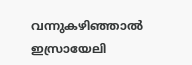വന്നുകഴിഞ്ഞാൽ ഇസ്രായേലി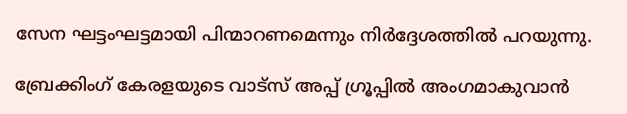സേന ഘട്ടംഘട്ടമായി പിന്മാറണമെന്നും നിർദ്ദേശത്തിൽ പറയുന്നു.

ബ്രേക്കിംഗ് കേരളയുടെ വാട്സ് അപ്പ് ഗ്രൂപ്പിൽ അംഗമാകുവാൻ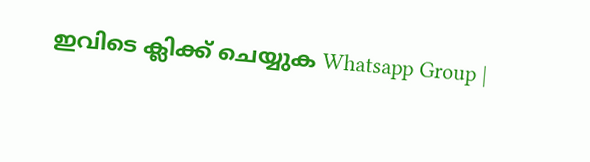ഇവിടെ ക്ലിക്ക് ചെയ്യുക Whatsapp Group |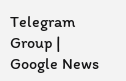Telegram Group | Google News